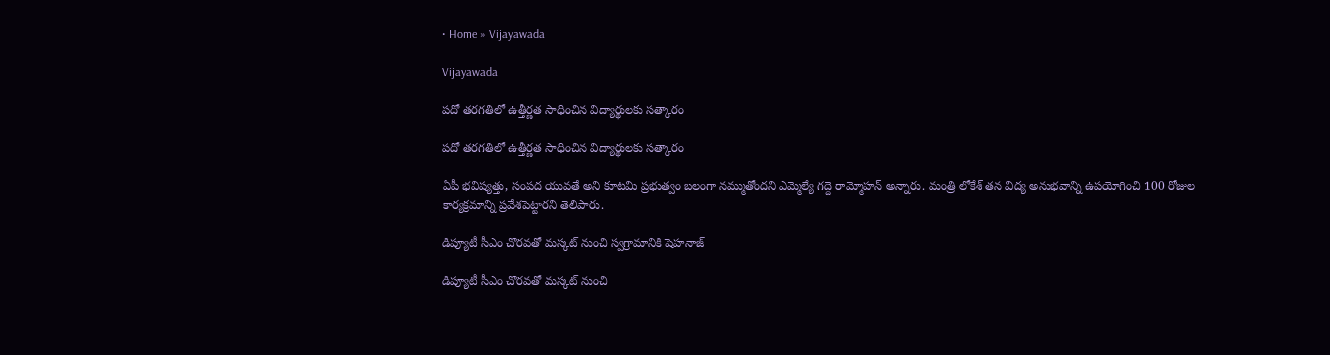• Home » Vijayawada

Vijayawada

పదో తరగతిలో ఉత్తీర్ణత సాధించిన విద్యార్థులకు సత్కారం

పదో తరగతిలో ఉత్తీర్ణత సాధించిన విద్యార్థులకు సత్కారం

ఏపీ భవిష్యత్తు, సంపద యువతే అని కూటమి ప్రభుత్వం బలంగా నమ్ముతోందని ఎమ్మెల్యే గద్దె రామ్మోహన్ అన్నారు. మంత్రి లోకేశ్ తన విద్య అనుభవాన్ని ఉపయోగించి 100 రోజుల కార్యక్రమాన్ని ప్రవేశపెట్టారని తెలిపారు.

డిప్యూటీ సీఎం చొరవతో మస్కట్ నుంచి స్వగ్రామానికి షెహనాజ్

డిప్యూటీ సీఎం చొరవతో మస్కట్ నుంచి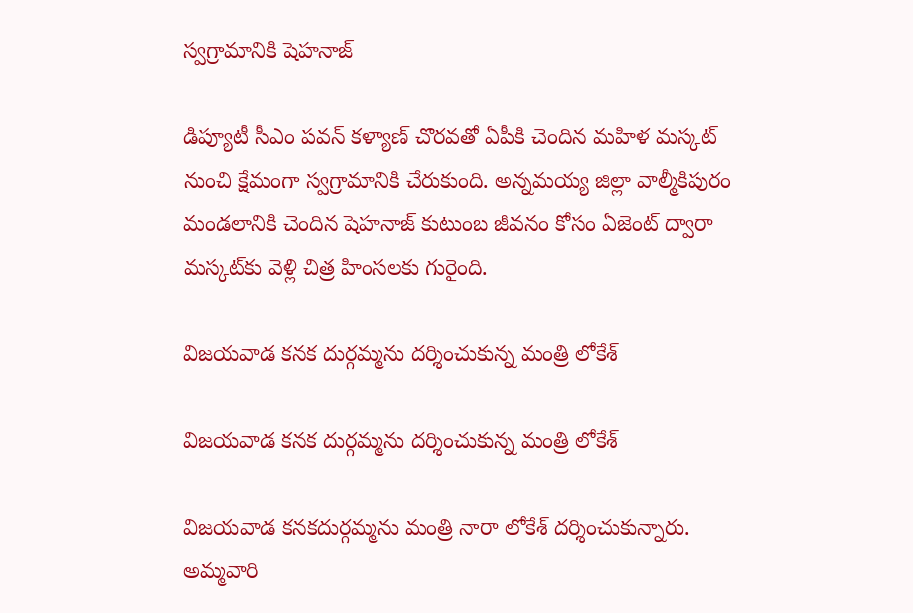స్వగ్రామానికి షెహనాజ్

డిప్యూటీ సీఎం పవన్ కళ్యాణ్ చొరవతో ఏపీకి చెందిన మహిళ మస్కట్ నుంచి క్షేమంగా స్వగ్రామానికి చేరుకుంది. అన్నమయ్య జిల్లా వాల్మీకిపురం మండలానికి చెందిన షెహనాజ్ కుటుంబ జీవనం కోసం ఏజెంట్ ద్వారా మస్కట్‌కు వెళ్లి చిత్ర హింసలకు గురైంది.

విజయవాడ కనక దుర్గమ్మను దర్శించుకున్న మంత్రి లోకేశ్

విజయవాడ కనక దుర్గమ్మను దర్శించుకున్న మంత్రి లోకేశ్

విజయవాడ కనకదుర్గమ్మను మంత్రి నారా లోకేశ్ దర్శించుకున్నారు. అమ్మవారి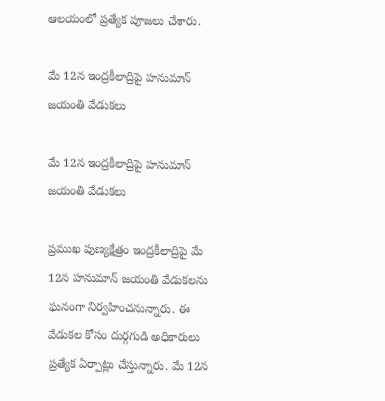ఆలయంలో ప్రత్యేక పూజలు చేశారు.

మే 12న ఇంద్రకీలాద్రిపై హనుమాన్ జయంతి వేడుకలు

మే 12న ఇంద్రకీలాద్రిపై హనుమాన్ జయంతి వేడుకలు

ప్రముఖ పుణ్యక్షేత్రం ఇంద్రకీలాద్రిపై మే 12న హనుమాన్ జయంతి వేడుకలను ఘనంగా నిర్వహించనున్నారు. ఈ వేడుకల కోసం దుర్గగుడి అధికారులు ప్రత్యేక ఏర్పాట్లు చేస్తున్నారు. మే 12న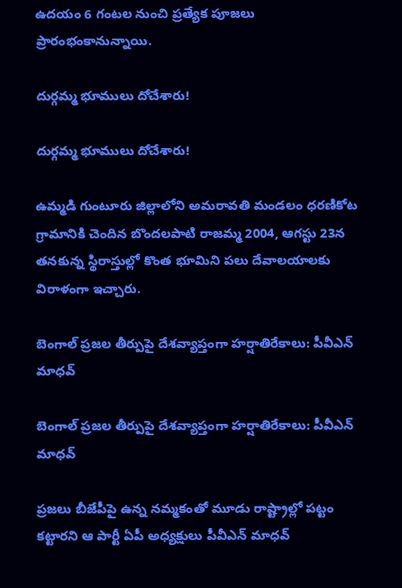ఉదయం 6 గంటల నుంచి ప్రత్యేక పూజలు ప్రారంభంకానున్నాయి.

దుర్గమ్మ భూములు దోచేశారు!

దుర్గమ్మ భూములు దోచేశారు!

ఉమ్మడి గుంటూరు జిల్లాలోని అమరావతి మండలం ధరణికోట గ్రామానికి చెందిన బొందలపాటి రాజమ్మ 2004, ఆగస్టు 23న తనకున్న స్థిరాస్తుల్లో కొంత భూమిని పలు దేవాలయాలకు విరాళంగా ఇచ్చారు.

బెంగాల్ ప్రజల తీర్పుపై దేశవ్యాప్తంగా హర్షాతిరేకాలు: పీవీఎన్ మాధవ్

బెంగాల్ ప్రజల తీర్పుపై దేశవ్యాప్తంగా హర్షాతిరేకాలు: పీవీఎన్ మాధవ్

ప్రజలు బీజేపీపై ఉన్న నమ్మకంతో మూడు రాష్ట్రాల్లో పట్టం కట్టారని ఆ పార్టీ ఏపీ అధ్యక్షులు పీవీఎన్ మాధవ్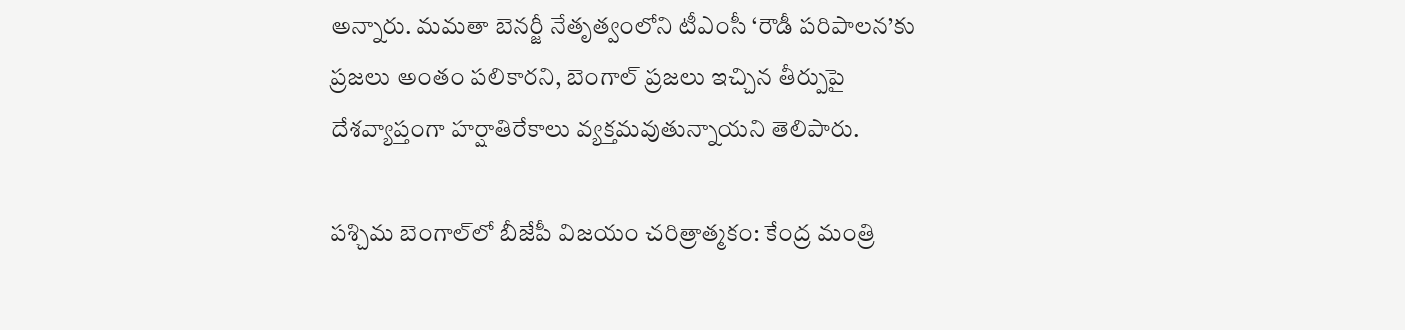అన్నారు. మమతా బెనర్జీ నేతృత్వంలోని టీఎంసీ ‘రౌడీ పరిపాలన’కు ప్రజలు అంతం పలికారని, బెంగాల్ ప్రజలు ఇచ్చిన తీర్పుపై దేశవ్యాప్తంగా హర్షాతిరేకాలు వ్యక్తమవుతున్నాయని తెలిపారు.

పశ్చిమ బెంగాల్‌లో బీజేపీ విజయం చరిత్రాత్మకం: కేంద్ర మంత్రి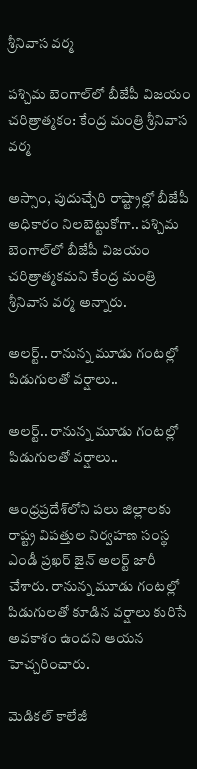శ్రీనివాస వర్మ

పశ్చిమ బెంగాల్‌లో బీజేపీ విజయం చరిత్రాత్మకం: కేంద్ర మంత్రి శ్రీనివాస వర్మ

అస్సాం, పుదుచ్చేరి రాష్ట్రాల్లో బీజేపీ అధికారం నిలబెట్టుకోగా.. పశ్చిమ బెంగాల్‌లో బీజేపీ విజయం చరిత్రాత్మకమని కేంద్ర మంత్రి శ్రీనివాస వర్మ అన్నారు.

అలర్ట్.. రానున్న మూడు గంటల్లో పిడుగులతో వర్షాలు..

అలర్ట్.. రానున్న మూడు గంటల్లో పిడుగులతో వర్షాలు..

ఆంధ్రప్రదేశ్‌లోని పలు జిల్లాలకు రాష్ట్ర విపత్తుల నిర్వహణ సంస్థ ఎండీ ప్రఖర్ జైన్ అలర్ట్ జారీ చేశారు. రానున్న మూడు గంటల్లో పిడుగులతో కూడిన వర్షాలు కురిసే అవకాశం ఉందని ఆయన హెచ్చరించారు.

మెడికల్ కాలేజీ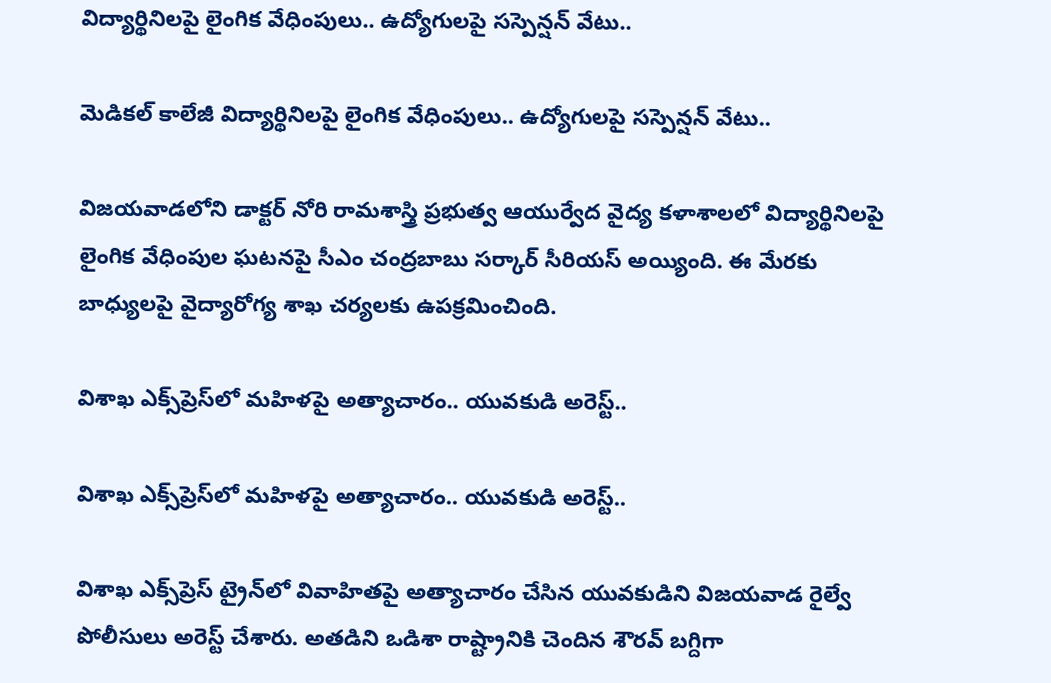విద్యార్థినిలపై లైంగిక వేధింపులు.. ఉద్యోగులపై సస్పెన్షన్ వేటు..

మెడికల్ కాలేజీ విద్యార్థినిలపై లైంగిక వేధింపులు.. ఉద్యోగులపై సస్పెన్షన్ వేటు..

విజ‌య‌వాడ‌లోని డాక్టర్ నోరి రామశాస్త్రి ప్రభుత్వ ఆయుర్వేద వైద్య క‌ళాశాల‌లో విద్యార్థినిలపై లైంగిక వేధింపుల ఘటనపై సీఎం చంద్రబాబు సర్కార్ సీరియస్ అయ్యింది. ఈ మేరకు బాధ్యులపై వైద్యారోగ్య శాఖ చర్యలకు ఉపక్రమించింది.

విశాఖ ఎక్స్‌ప్రెస్‌లో మహిళపై అత్యాచారం.. యువకుడి అరెస్ట్..

విశాఖ ఎక్స్‌ప్రెస్‌లో మహిళపై అత్యాచారం.. యువకుడి అరెస్ట్..

విశాఖ ఎక్స్‌ప్రెస్‌ ట్రైన్‌లో వివాహితపై అత్యాచారం చేసిన యువకుడిని విజయవాడ రైల్వే పోలీసులు అరెస్ట్ చేశారు. అతడిని ఒడిశా రాష్ట్రానికి చెందిన శౌరవ్ బగ్దిగా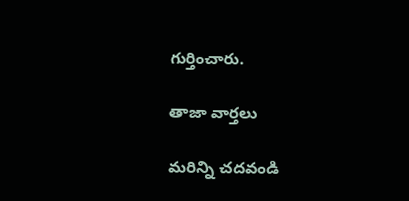గుర్తించారు.

తాజా వార్తలు

మరిన్ని చదవండి